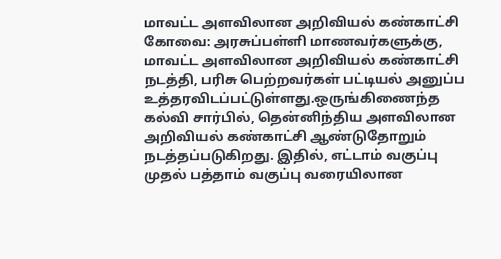மாவட்ட அளவிலான அறிவியல் கண்காட்சி
கோவை: அரசுப்பள்ளி மாணவர்களுக்கு, மாவட்ட அளவிலான அறிவியல் கண்காட்சி நடத்தி, பரிசு பெற்றவர்கள் பட்டியல் அனுப்ப உத்தரவிடப்பட்டுள்ளது.ஒருங்கிணைந்த கல்வி சார்பில், தென்னிந்திய அளவிலான அறிவியல் கண்காட்சி ஆண்டுதோறும் நடத்தப்படுகிறது. இதில், எட்டாம் வகுப்பு முதல் பத்தாம் வகுப்பு வரையிலான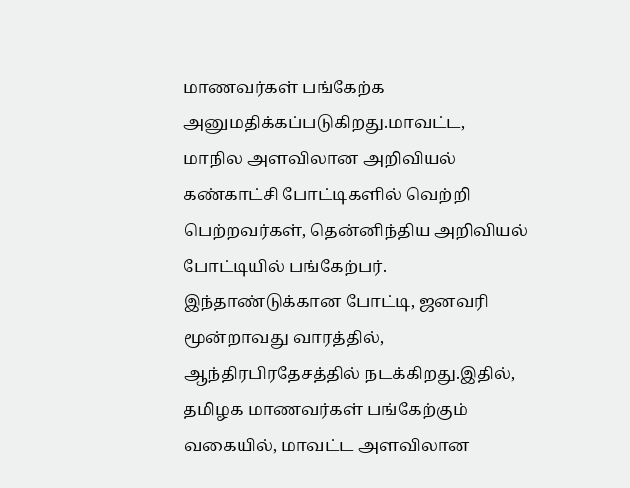மாணவர்கள் பங்கேற்க அனுமதிக்கப்படுகிறது.மாவட்ட, மாநில அளவிலான அறிவியல் கண்காட்சி போட்டிகளில் வெற்றி பெற்றவர்கள், தென்னிந்திய அறிவியல் போட்டியில் பங்கேற்பர். இந்தாண்டுக்கான போட்டி, ஜனவரி மூன்றாவது வாரத்தில், ஆந்திரபிரதேசத்தில் நடக்கிறது.இதில், தமிழக மாணவர்கள் பங்கேற்கும் வகையில், மாவட்ட அளவிலான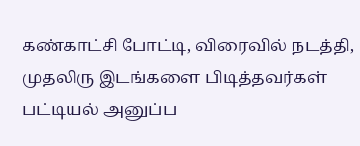கண்காட்சி போட்டி, விரைவில் நடத்தி, முதலிரு இடங்களை பிடித்தவர்கள் பட்டியல் அனுப்ப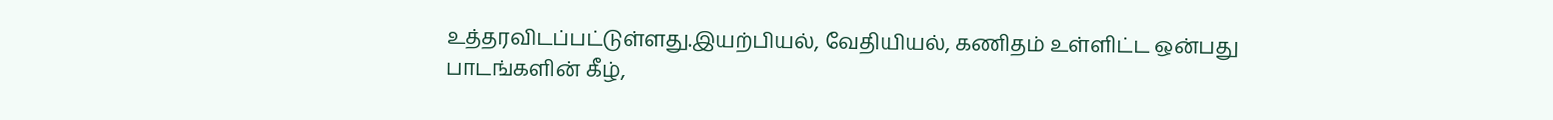உத்தரவிடப்பட்டுள்ளது.இயற்பியல், வேதியியல், கணிதம் உள்ளிட்ட ஒன்பது பாடங்களின் கீழ்,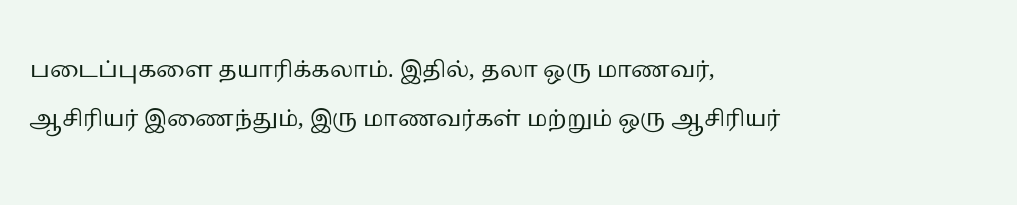படைப்புகளை தயாரிக்கலாம். இதில், தலா ஒரு மாணவர், ஆசிரியர் இணைந்தும், இரு மாணவர்கள் மற்றும் ஒரு ஆசிரியர்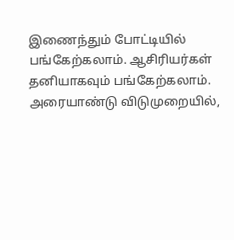இணைந்தும் போட்டியில் பங்கேற்கலாம். ஆசிரியர்கள் தனியாகவும் பங்கேற்கலாம். அரையாண்டு விடுமுறையில்,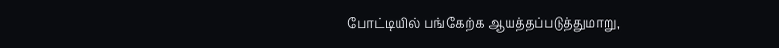போட்டியில் பங்கேற்க ஆயத்தப்படுத்துமாறு,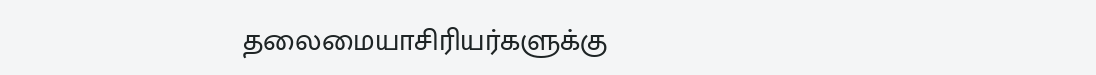தலைமையாசிரியர்களுக்கு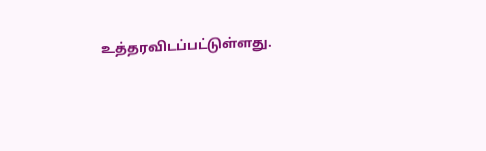உத்தரவிடப்பட்டுள்ளது.